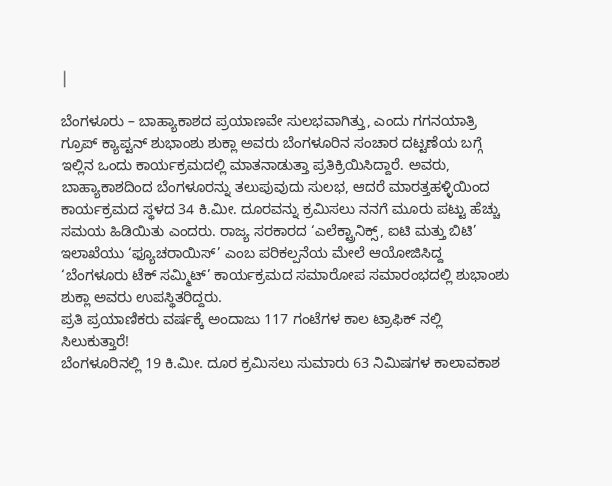|

ಬೆಂಗಳೂರು – ಬಾಹ್ಯಾಕಾಶದ ಪ್ರಯಾಣವೇ ಸುಲಭವಾಗಿತ್ತು, ಎಂದು ಗಗನಯಾತ್ರಿ ಗ್ರೂಪ್ ಕ್ಯಾಪ್ಟನ್ ಶುಭಾಂಶು ಶುಕ್ಲಾ ಅವರು ಬೆಂಗಳೂರಿನ ಸಂಚಾರ ದಟ್ಟಣೆಯ ಬಗ್ಗೆ ಇಲ್ಲಿನ ಒಂದು ಕಾರ್ಯಕ್ರಮದಲ್ಲಿ ಮಾತನಾಡುತ್ತಾ ಪ್ರತಿಕ್ರಿಯಿಸಿದ್ದಾರೆ. ಅವರು, ಬಾಹ್ಯಾಕಾಶದಿಂದ ಬೆಂಗಳೂರನ್ನು ತಲುಪುವುದು ಸುಲಭ, ಆದರೆ ಮಾರತ್ತಹಳ್ಳಿಯಿಂದ ಕಾರ್ಯಕ್ರಮದ ಸ್ಥಳದ 34 ಕಿ.ಮೀ. ದೂರವನ್ನು ಕ್ರಮಿಸಲು ನನಗೆ ಮೂರು ಪಟ್ಟು ಹೆಚ್ಚು ಸಮಯ ಹಿಡಿಯಿತು ಎಂದರು. ರಾಜ್ಯ ಸರಕಾರದ ‘ಎಲೆಕ್ಟ್ರಾನಿಕ್ಸ್, ಐಟಿ ಮತ್ತು ಬಿಟಿ’ ಇಲಾಖೆಯು ‘ಫ್ಯೂಚರಾಯಿಸ್’ ಎಂಬ ಪರಿಕಲ್ಪನೆಯ ಮೇಲೆ ಆಯೋಜಿಸಿದ್ದ ‘ಬೆಂಗಳೂರು ಟೆಕ್ ಸಮ್ಮಿಟ್’ ಕಾರ್ಯಕ್ರಮದ ಸಮಾರೋಪ ಸಮಾರಂಭದಲ್ಲಿ ಶುಭಾಂಶು ಶುಕ್ಲಾ ಅವರು ಉಪಸ್ಥಿತರಿದ್ದರು.
ಪ್ರತಿ ಪ್ರಯಾಣಿಕರು ವರ್ಷಕ್ಕೆ ಅಂದಾಜು 117 ಗಂಟೆಗಳ ಕಾಲ ಟ್ರಾಫಿಕ್ ನಲ್ಲಿ ಸಿಲುಕುತ್ತಾರೆ!
ಬೆಂಗಳೂರಿನಲ್ಲಿ 19 ಕಿ.ಮೀ. ದೂರ ಕ್ರಮಿಸಲು ಸುಮಾರು 63 ನಿಮಿಷಗಳ ಕಾಲಾವಕಾಶ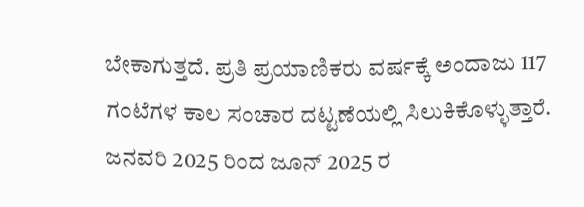ಬೇಕಾಗುತ್ತದೆ. ಪ್ರತಿ ಪ್ರಯಾಣಿಕರು ವರ್ಷಕ್ಕೆ ಅಂದಾಜು 117 ಗಂಟೆಗಳ ಕಾಲ ಸಂಚಾರ ದಟ್ಟಣೆಯಲ್ಲಿ ಸಿಲುಕಿಕೊಳ್ಳುತ್ತಾರೆ. ಜನವರಿ 2025 ರಿಂದ ಜೂನ್ 2025 ರ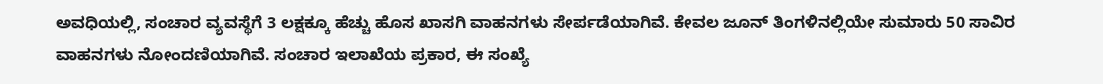ಅವಧಿಯಲ್ಲಿ, ಸಂಚಾರ ವ್ಯವಸ್ಥೆಗೆ 3 ಲಕ್ಷಕ್ಕೂ ಹೆಚ್ಚು ಹೊಸ ಖಾಸಗಿ ವಾಹನಗಳು ಸೇರ್ಪಡೆಯಾಗಿವೆ. ಕೇವಲ ಜೂನ್ ತಿಂಗಳಿನಲ್ಲಿಯೇ ಸುಮಾರು 50 ಸಾವಿರ ವಾಹನಗಳು ನೋಂದಣಿಯಾಗಿವೆ. ಸಂಚಾರ ಇಲಾಖೆಯ ಪ್ರಕಾರ, ಈ ಸಂಖ್ಯೆ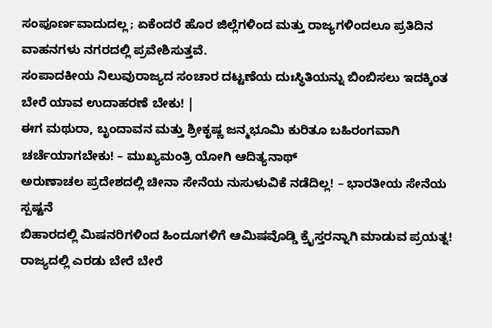ಸಂಪೂರ್ಣವಾದುದಲ್ಲ; ಏಕೆಂದರೆ ಹೊರ ಜಿಲ್ಲೆಗಳಿಂದ ಮತ್ತು ರಾಜ್ಯಗಳಿಂದಲೂ ಪ್ರತಿದಿನ ವಾಹನಗಳು ನಗರದಲ್ಲಿ ಪ್ರವೇಶಿಸುತ್ತವೆ.
ಸಂಪಾದಕೀಯ ನಿಲುವುರಾಜ್ಯದ ಸಂಚಾರ ದಟ್ಟಣೆಯ ದುಃಸ್ಥಿತಿಯನ್ನು ಬಿಂಬಿಸಲು ಇದಕ್ಕಿಂತ ಬೇರೆ ಯಾವ ಉದಾಹರಣೆ ಬೇಕು! |
ಈಗ ಮಥುರಾ, ಬೃಂದಾವನ ಮತ್ತು ಶ್ರೀಕೃಷ್ಣ ಜನ್ಮಭೂಮಿ ಕುರಿತೂ ಬಹಿರಂಗವಾಗಿ ಚರ್ಚೆಯಾಗಬೇಕು! – ಮುಖ್ಯಮಂತ್ರಿ ಯೋಗಿ ಆದಿತ್ಯನಾಥ್
ಅರುಣಾಚಲ ಪ್ರದೇಶದಲ್ಲಿ ಚೀನಾ ಸೇನೆಯ ನುಸುಳುವಿಕೆ ನಡೆದಿಲ್ಲ! – ಭಾರತೀಯ ಸೇನೆಯ ಸ್ಪಷ್ಟನೆ
ಬಿಹಾರದಲ್ಲಿ ಮಿಷನರಿಗಳಿಂದ ಹಿಂದೂಗಳಿಗೆ ಆಮಿಷವೊಡ್ಡಿ ಕ್ರೈಸ್ತರನ್ನಾಗಿ ಮಾಡುವ ಪ್ರಯತ್ನ!
ರಾಜ್ಯದಲ್ಲಿ ಎರಡು ಬೇರೆ ಬೇರೆ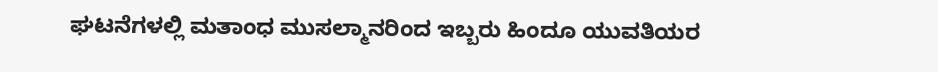ಘಟನೆಗಳಲ್ಲಿ ಮತಾಂಧ ಮುಸಲ್ಮಾನರಿಂದ ಇಬ್ಬರು ಹಿಂದೂ ಯುವತಿಯರ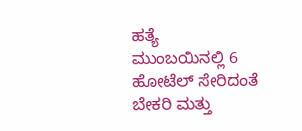ಹತ್ಯೆ
ಮುಂಬಯಿನಲ್ಲಿ 6 ಹೋಟೆಲ್ ಸೇರಿದಂತೆ ಬೇಕರಿ ಮತ್ತು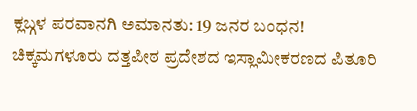ಕ್ಲಬ್ಗಳ ಪರವಾನಗಿ ಅಮಾನತು: 19 ಜನರ ಬಂಧನ!
ಚಿಕ್ಕಮಗಳೂರು ದತ್ತಪೀಠ ಪ್ರದೇಶದ ಇಸ್ಲಾಮೀಕರಣದ ಪಿತೂರಿ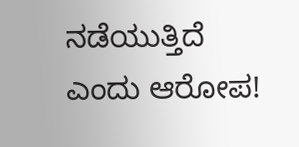ನಡೆಯುತ್ತಿದೆ ಎಂದು ಆರೋಪ!